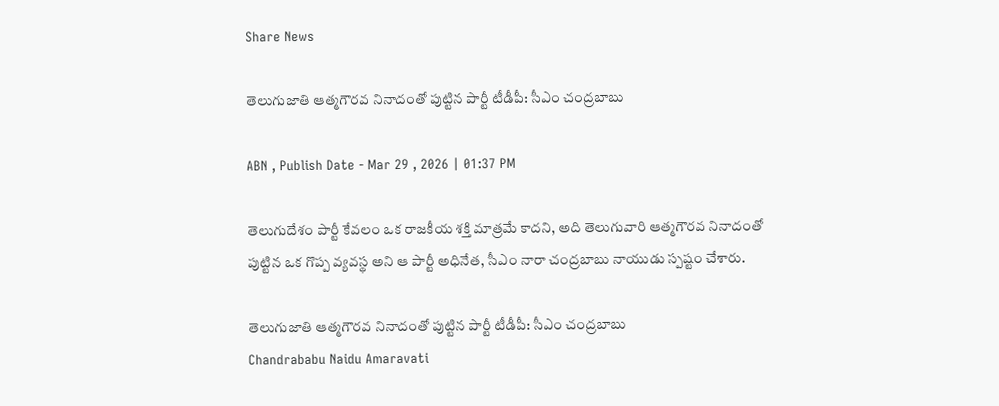Share News

తెలుగుజాతి ఆత్మగౌరవ నినాదంతో పుట్టిన పార్టీ టీడీపీ: సీఎం చంద్రబాబు

ABN , Publish Date - Mar 29 , 2026 | 01:37 PM

తెలుగుదేశం పార్టీ కేవలం ఒక రాజకీయ శక్తి మాత్రమే కాదని, అది తెలుగువారి ఆత్మగౌరవ నినాదంతో పుట్టిన ఒక గొప్ప వ్యవస్థ అని ఆ పార్టీ అధినేత, సీఎం నారా చంద్రబాబు నాయుడు స్పష్టం చేశారు.

తెలుగుజాతి ఆత్మగౌరవ నినాదంతో పుట్టిన పార్టీ టీడీపీ: సీఎం చంద్రబాబు
Chandrababu Naidu Amaravati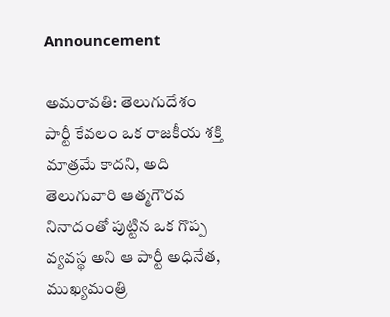Announcement

అమరావతి: తెలుగుదేశం పార్టీ కేవలం ఒక రాజకీయ శక్తి మాత్రమే కాదని, అది తెలుగువారి ఆత్మగౌరవ నినాదంతో పుట్టిన ఒక గొప్ప వ్యవస్థ అని ఆ పార్టీ అధినేత, ముఖ్యమంత్రి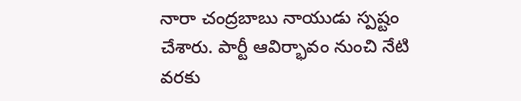నారా చంద్రబాబు నాయుడు స్పష్టం చేశారు. పార్టీ ఆవిర్భావం నుంచి నేటి వరకు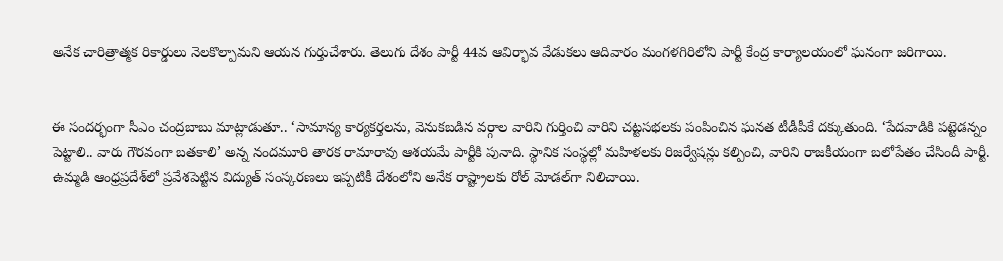అనేక చారిత్రాత్మక రికార్డులు నెలకొల్పామని ఆయన గుర్తుచేశారు. తెలుగు దేశం పార్టీ 44వ ఆవిర్భావ వేడుకలు ఆదివారం మంగళగిరిలోని పార్టీ కేంద్ర కార్యాలయంలో ఘనంగా జరిగాయి.


ఈ సందర్భంగా సీఎం చంద్రబాబు మాట్లాడుతూ.. ‘సామాన్య కార్యకర్తలను, వెనుకబడిన వర్గాల వారిని గుర్తించి వారిని చట్టసభలకు పంపించిన ఘనత టీడీపీకే దక్కుతుంది. ‘పేదవాడికి పట్టెడన్నం పెట్టాలి.. వారు గౌరవంగా బతకాలి’ అన్న నందమూరి తారక రామారావు ఆశయమే పార్టీకి పునాది. స్థానిక సంస్థల్లో మహిళలకు రిజర్వేషన్లు కల్పించి, వారిని రాజకీయంగా బలోపేతం చేసిందీ పార్టీ. ఉమ్మడి ఆంధ్రప్రదేశ్‌లో ప్రవేశపెట్టిన విద్యుత్ సంస్కరణలు ఇప్పటికీ దేశంలోని అనేక రాష్ట్రాలకు రోల్ మోడల్‌గా నిలిచాయి.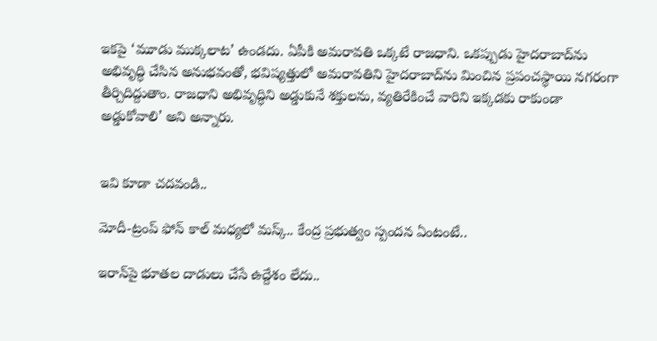ఇకపై ‘మూడు ముక్కలాట’ ఉండదు. ఏపీకి అమరావతి ఒక్కటే రాజధాని. ఒకప్పుడు హైదరాబాద్‌ను అభివృద్ధి చేసిన అనుభవంతో, భవిష్యత్తులో అమరావతిని హైదరాబాద్‌ను మించిన ప్రపంచస్థాయి నగరంగా తీర్చిదిద్దుతాం. రాజధాని అభివృద్ధిని అడ్డుకునే శక్తులను, వ్యతిరేకించే వారిని ఇక్కడకు రాకుండా అడ్డుకోవాలి’ అని అన్నారు.


ఇవి కూడా చదవండి..

మోదీ-ట్రంప్ ఫోన్ కాల్ మధ్యలో మస్క్.. కేంద్ర ప్రభుత్వం స్పందన ఏంటంటే..

ఇరాన్‌పై భూతల దాడులు చేసే ఉద్దేశం లేదు..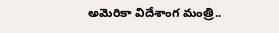అమెరికా విదేశాంగ మంత్రి..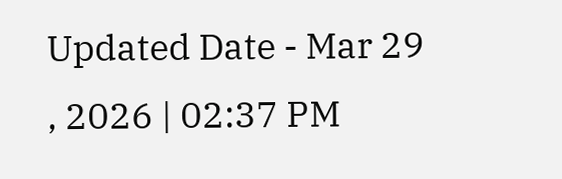Updated Date - Mar 29 , 2026 | 02:37 PM